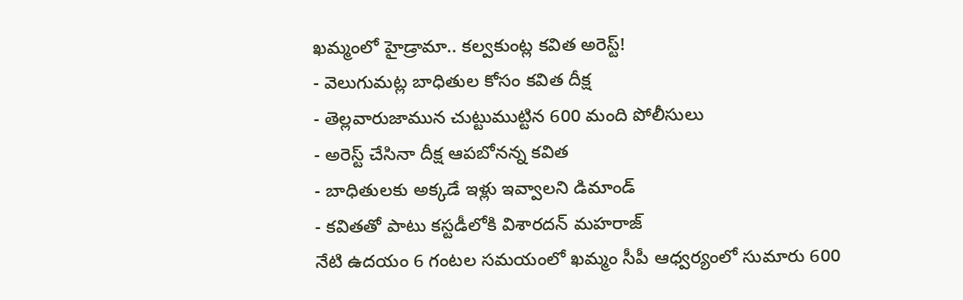ఖమ్మంలో హైడ్రామా.. కల్వకుంట్ల కవిత అరెస్ట్!
- వెలుగుమట్ల బాధితుల కోసం కవిత దీక్ష
- తెల్లవారుజామున చుట్టుముట్టిన 600 మంది పోలీసులు
- అరెస్ట్ చేసినా దీక్ష ఆపబోనన్న కవిత
- బాధితులకు అక్కడే ఇళ్లు ఇవ్వాలని డిమాండ్
- కవితతో పాటు కస్టడీలోకి విశారదన్ మహరాజ్
నేటి ఉదయం 6 గంటల సమయంలో ఖమ్మం సీపీ ఆధ్వర్యంలో సుమారు 600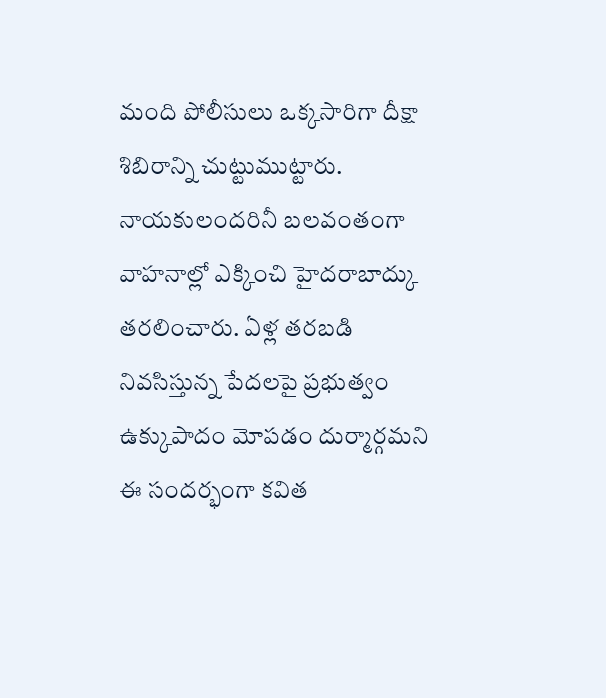మంది పోలీసులు ఒక్కసారిగా దీక్షా శిబిరాన్ని చుట్టుముట్టారు. నాయకులందరినీ బలవంతంగా వాహనాల్లో ఎక్కించి హైదరాబాద్కు తరలించారు. ఏళ్ల తరబడి నివసిస్తున్న పేదలపై ప్రభుత్వం ఉక్కుపాదం మోపడం దుర్మార్గమని ఈ సందర్భంగా కవిత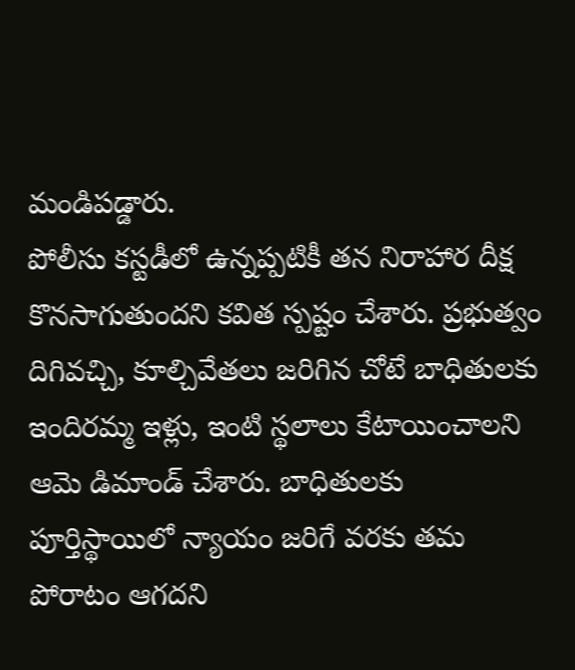మండిపడ్డారు.
పోలీసు కస్టడీలో ఉన్నప్పటికీ తన నిరాహార దీక్ష కొనసాగుతుందని కవిత స్పష్టం చేశారు. ప్రభుత్వం దిగివచ్చి, కూల్చివేతలు జరిగిన చోటే బాధితులకు ఇందిరమ్మ ఇళ్లు, ఇంటి స్థలాలు కేటాయించాలని ఆమె డిమాండ్ చేశారు. బాధితులకు పూర్తిస్థాయిలో న్యాయం జరిగే వరకు తమ పోరాటం ఆగదని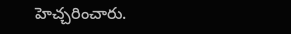హెచ్చరించారు.